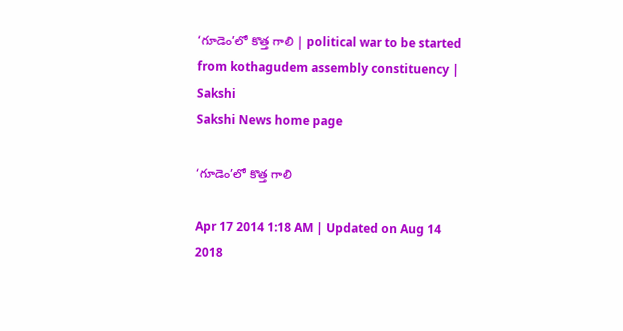‘గూడెం’లో కొత్త గాలి | political war to be started from kothagudem assembly constituency | Sakshi
Sakshi News home page

‘గూడెం’లో కొత్త గాలి

Apr 17 2014 1:18 AM | Updated on Aug 14 2018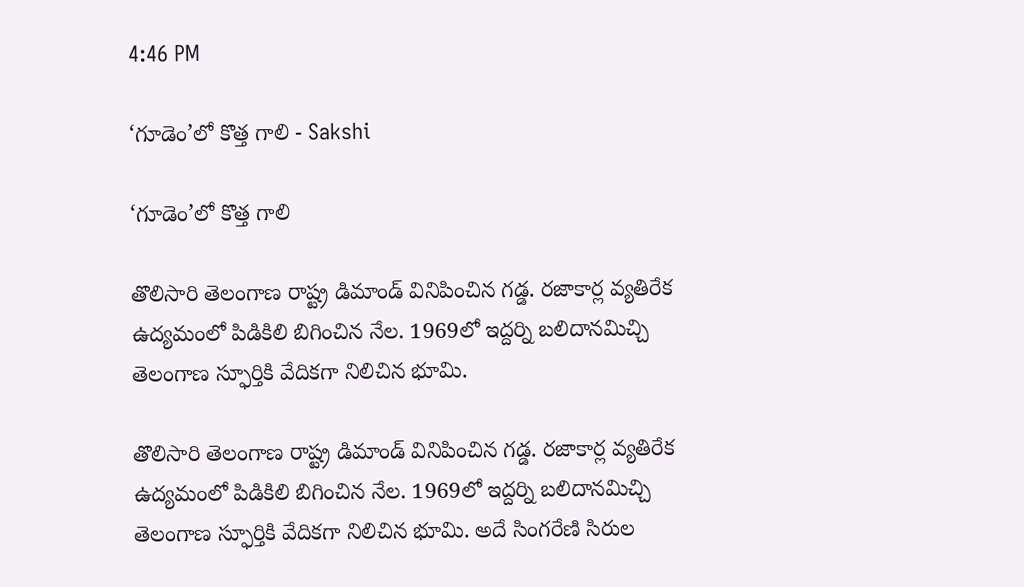4:46 PM

‘గూడెం’లో కొత్త గాలి - Sakshi

‘గూడెం’లో కొత్త గాలి

తొలిసారి తెలంగాణ రాష్ట్ర డిమాండ్ వినిపించిన గడ్డ. రజాకార్ల వ్యతిరేక ఉద్యమంలో పిడికిలి బిగించిన నేల. 1969లో ఇద్దర్ని బలిదానమిచ్చి తెలంగాణ స్ఫూర్తికి వేదికగా నిలిచిన భూమి.

తొలిసారి తెలంగాణ రాష్ట్ర డిమాండ్ వినిపించిన గడ్డ. రజాకార్ల వ్యతిరేక ఉద్యమంలో పిడికిలి బిగించిన నేల. 1969లో ఇద్దర్ని బలిదానమిచ్చి తెలంగాణ స్ఫూర్తికి వేదికగా నిలిచిన భూమి. అదే సింగరేణి సిరుల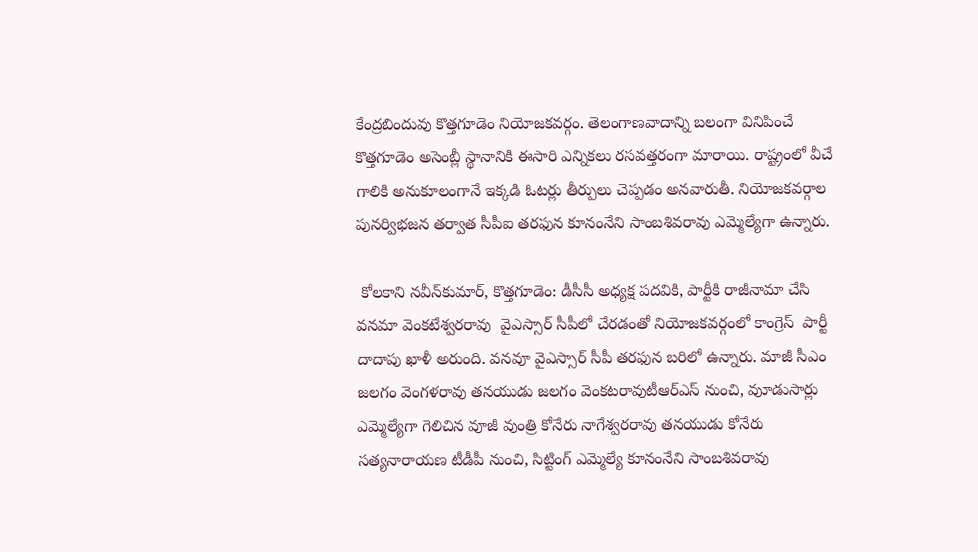కేంద్రబిందువు కొత్తగూడెం నియోజకవర్గం. తెలంగాణవాదాన్ని బలంగా వినిపించే కొత్తగూడెం అసెంబ్లీ స్థానానికి ఈసారి ఎన్నికలు రసవత్తరంగా మారాయి. రాష్ట్రంలో వీచే గాలికి అనుకూలంగానే ఇక్కడి ఓటర్లు తీర్పులు చెప్పడం అనవారుతీ. నియోజకవర్గాల పునర్విభజన తర్వాత సీపీఐ తరఫున కూనంనేని సాంబశివరావు ఎమ్మెల్యేగా ఉన్నారు.

 కోలకాని నవీన్‌కుమార్, కొత్తగూడెం: డీసీసీ అధ్యక్ష పదవికి, పార్టీకి రాజీనామా చేసి వనమా వెంకటేశ్వరరావు  వైఎస్సార్ సీపీలో చేరడంతో నియోజకవర్గంలో కాంగ్రెస్  పార్టీ దాదాపు ఖాళీ అరుంది. వనవూ వైఎస్సార్ సీపీ తరఫున బరిలో ఉన్నారు. మాజీ సీఎం జలగం వెంగళరావు తనయుడు జలగం వెంకటరావుటీఆర్‌ఎస్ నుంచి, వుూడుసార్లు ఎమ్మెల్యేగా గెలిచిన వూజీ వుంత్రి కోనేరు నాగేశ్వరరావు తనయుడు కోనేరు సత్యనారాయణ టీడీపీ నుంచి, సిట్టింగ్ ఎమ్మెల్యే కూనంనేని సాంబశివరావు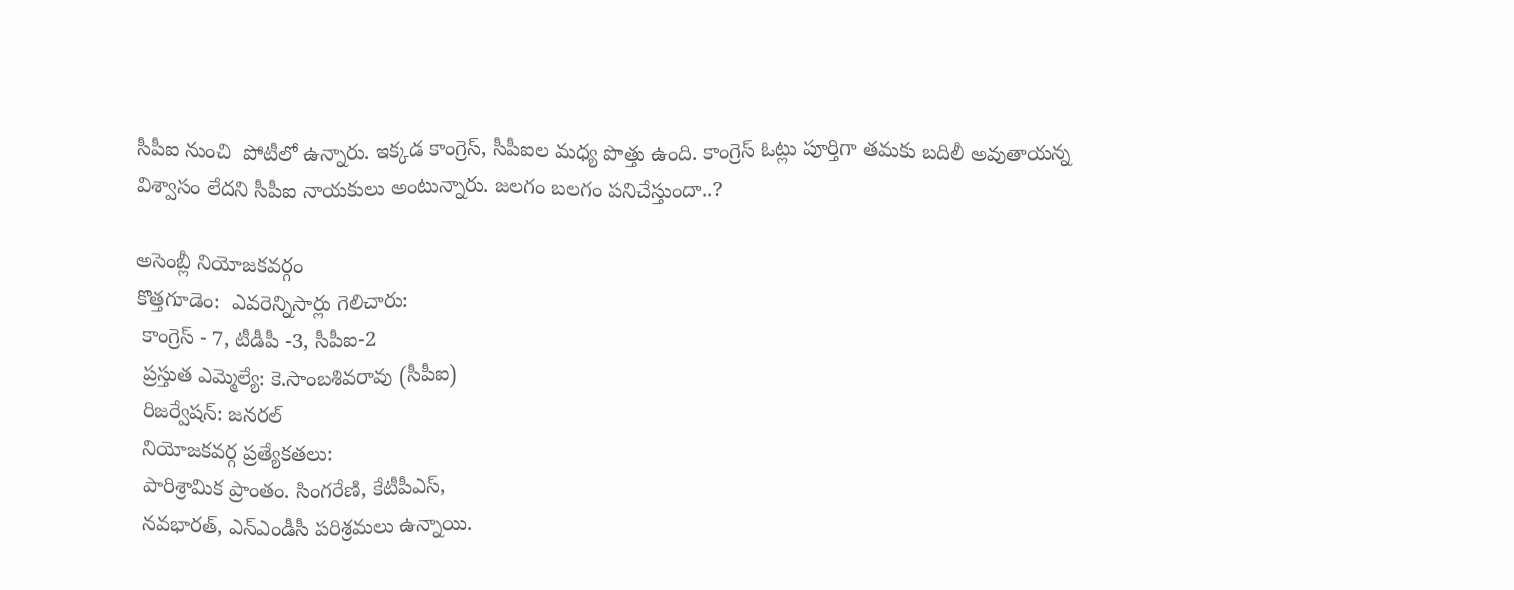సీపీఐ నుంచి  పోటీలో ఉన్నారు. ఇక్కడ కాంగ్రెస్, సీపీఐల మధ్య పొత్తు ఉంది. కాంగ్రెస్ ఓట్లు పూర్తిగా తమకు బదిలీ అవుతాయన్న విశ్వాసం లేదని సీపీఐ నాయకులు అంటున్నారు. జలగం బలగం పనిచేస్తుందా..?

అసెంబ్లీ నియోజకవర్గం
కొత్తగూడెం:  ఎవరెన్నిసార్లు గెలిచారు:
 కాంగ్రెస్ - 7, టీడీపీ -3, సీపీఐ-2
 ప్రస్తుత ఎమ్మెల్యే: కె.సాంబశివరావు (సీపీఐ)
 రిజర్వేషన్: జనరల్
 నియోజకవర్గ ప్రత్యేకతలు:
 పారిశ్రామిక ప్రాంతం. సింగరేణి, కేటీపీఎస్,
 నవభారత్, ఎన్‌ఎండీసీ పరిశ్రమలు ఉన్నాయి.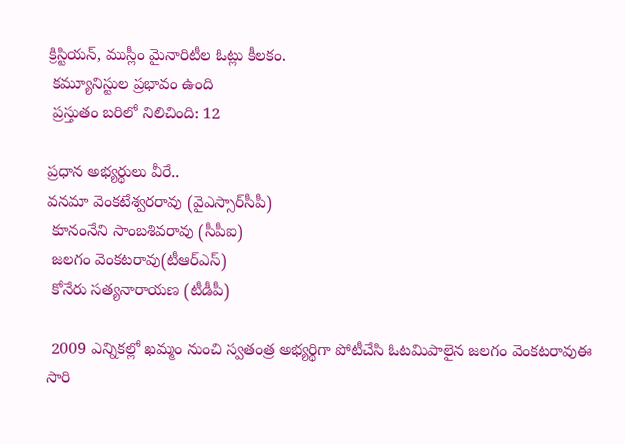క్రిస్టియన్, ముస్లీం మైనారిటీల ఓట్లు కీలకం.
 కమ్యూనిస్టుల ప్రభావం ఉంది
 ప్రస్తుతం బరిలో నిలిచింది: 12

ప్రధాన అభ్యర్థులు వీరే..
వనమా వెంకటేశ్వరరావు (వైఎస్సార్‌సీపీ)
 కూనంనేని సాంబశివరావు (సీపీఐ)
 జలగం వెంకటరావు(టీఆర్‌ఎస్)
 కోనేరు సత్యనారాయణ (టీడీపీ)

 2009 ఎన్నికల్లో ఖమ్మం నుంచి స్వతంత్ర అభ్యర్థిగా పోటీచేసి ఓటమిపాలైన జలగం వెంకటరావుఈ సారి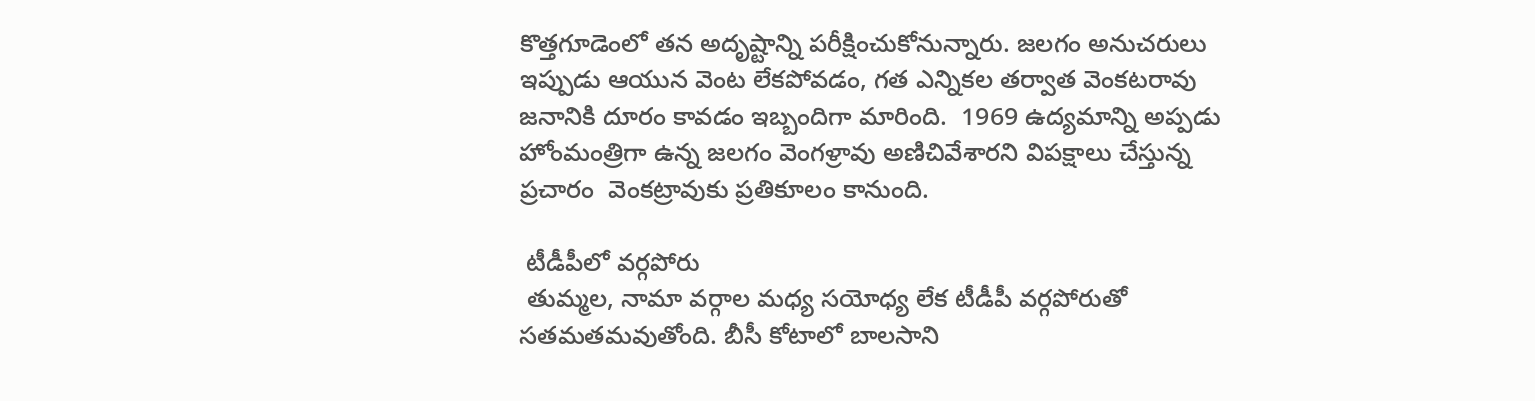కొత్తగూడెంలో తన అదృష్టాన్ని పరీక్షించుకోనున్నారు. జలగం అనుచరులు ఇప్పుడు ఆయున వెంట లేకపోవడం, గత ఎన్నికల తర్వాత వెంకటరావు జనానికి దూరం కావడం ఇబ్బందిగా మారింది.  1969 ఉద్యమాన్ని అప్పడు హోంమంత్రిగా ఉన్న జలగం వెంగళ్రావు అణిచివేశారని విపక్షాలు చేస్తున్న ప్రచారం  వెంకట్రావుకు ప్రతికూలం కానుంది.

 టీడీపీలో వర్గపోరు
 తుమ్మల, నామా వర్గాల మధ్య సయోధ్య లేక టీడీపీ వర్గపోరుతో సతమతమవుతోంది. బీసీ కోటాలో బాలసాని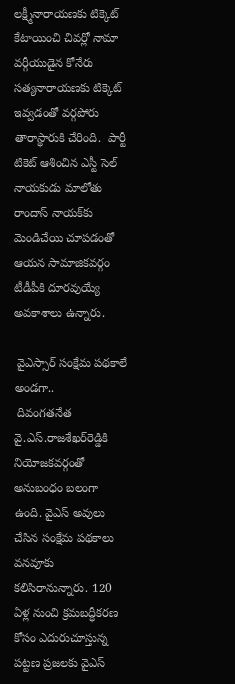లక్ష్మీనారాయణకు టిక్కెట్ కేటాయించి చివర్లో నామా వర్గీయుడైన కోనేరు సత్యనారాయణకు టిక్కెట్ ఇవ్వడంతో వర్గపోరు  తారాస్థారుకి చేరింది.  పార్టీ టికెట్ ఆశించిన ఎస్టీ సెల్ నాయకుడు మాలోతు రాందాస్ నాయక్‌కు మెండిచేయి చూపడంతో ఆయన సామాజికవర్గం టీడీపీకి దూరవుయ్యే అవకాశాలు ఉన్నారు.

 వైఎస్సార్ సంక్షేమ పథకాలే అండగా..
 దివంగతనేత వై.ఎస్.రాజశేఖర్‌రెడ్డికి నియోజకవర్గంతో అనుబంధం బలంగా ఉంది. వైఎస్ అవులు చేసిన సంక్షేమ పథకాలు వనవూకు కలిసిరానున్నారు. 120 ఏళ్ల నుంచి క్రమబద్ధీకరణ కోసం ఎదురుచూస్తున్న పట్టణ ప్రజలకు వైఎస్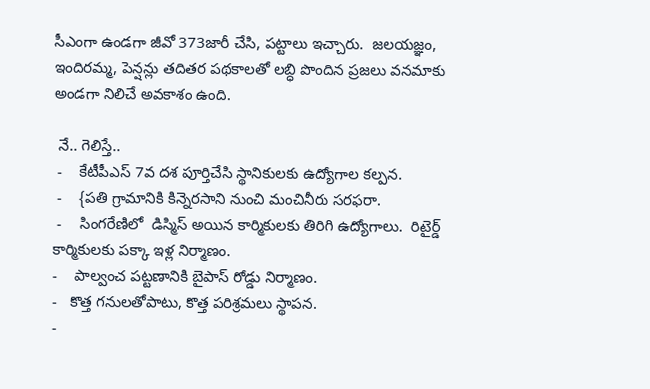సీఎంగా ఉండగా జీవో 373జారీ చేసి, పట్టాలు ఇచ్చారు.  జలయజ్ఞం, ఇందిరమ్మ, పెన్షన్లు తదితర పథకాలతో లబ్ధి పొందిన ప్రజలు వనమాకు అండగా నిలిచే అవకాశం ఉంది.

 నే.. గెలిస్తే..
 -    కేటీపీఎస్ 7వ దశ పూర్తిచేసి స్థానికులకు ఉద్యోగాల కల్పన.
 -    {పతి గ్రామానికి కిన్నెరసాని నుంచి మంచినీరు సరఫరా.
 -    సింగరేణిలో  డిస్మిస్ అయిన కార్మికులకు తిరిగి ఉద్యోగాలు.  రిటైర్డ్ కార్మికులకు పక్కా ఇళ్ల నిర్మాణం.
-    పాల్వంచ పట్టణానికి బైపాస్ రోడ్డు నిర్మాణం.
-   కొత్త గనులతోపాటు, కొత్త పరిశ్రమలు స్థాపన.
-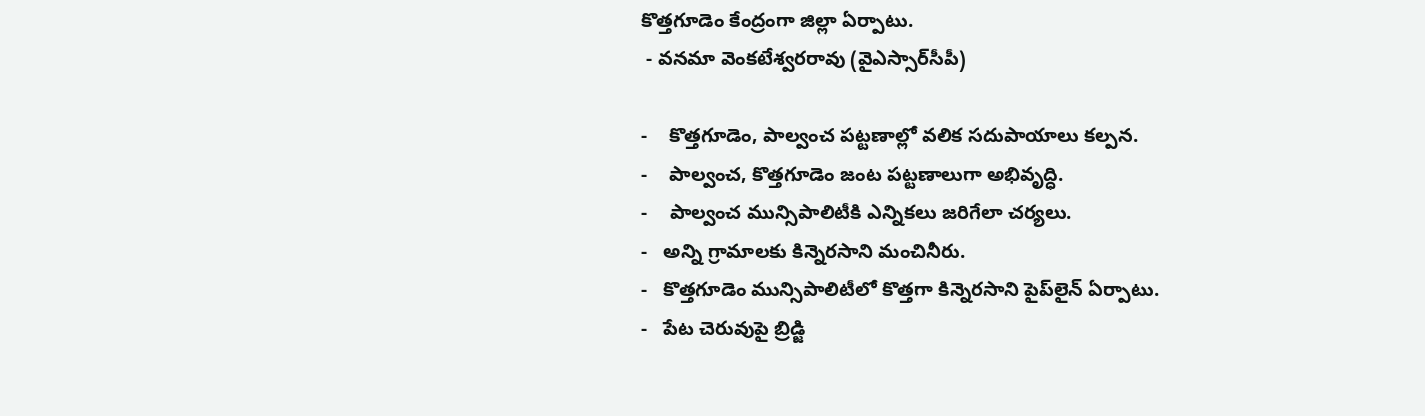కొత్తగూడెం కేంద్రంగా జిల్లా ఏర్పాటు.
 - వనమా వెంకటేశ్వరరావు (వైఎస్సార్‌సీపీ)

-    కొత్తగూడెం, పాల్వంచ పట్టణాల్లో వలిక సదుపాయాలు కల్పన.
-    పాల్వంచ, కొత్తగూడెం జంట పట్టణాలుగా అభివృద్ధి.
-    పాల్వంచ మున్సిపాలిటీకి ఎన్నికలు జరిగేలా చర్యలు.
-   అన్ని గ్రామాలకు కిన్నెరసాని మంచినీరు.
-   కొత్తగూడెం మున్సిపాలిటీలో కొత్తగా కిన్నెరసాని పైప్‌లైన్ ఏర్పాటు.
-   పేట చెరువుపై బ్రిడ్జి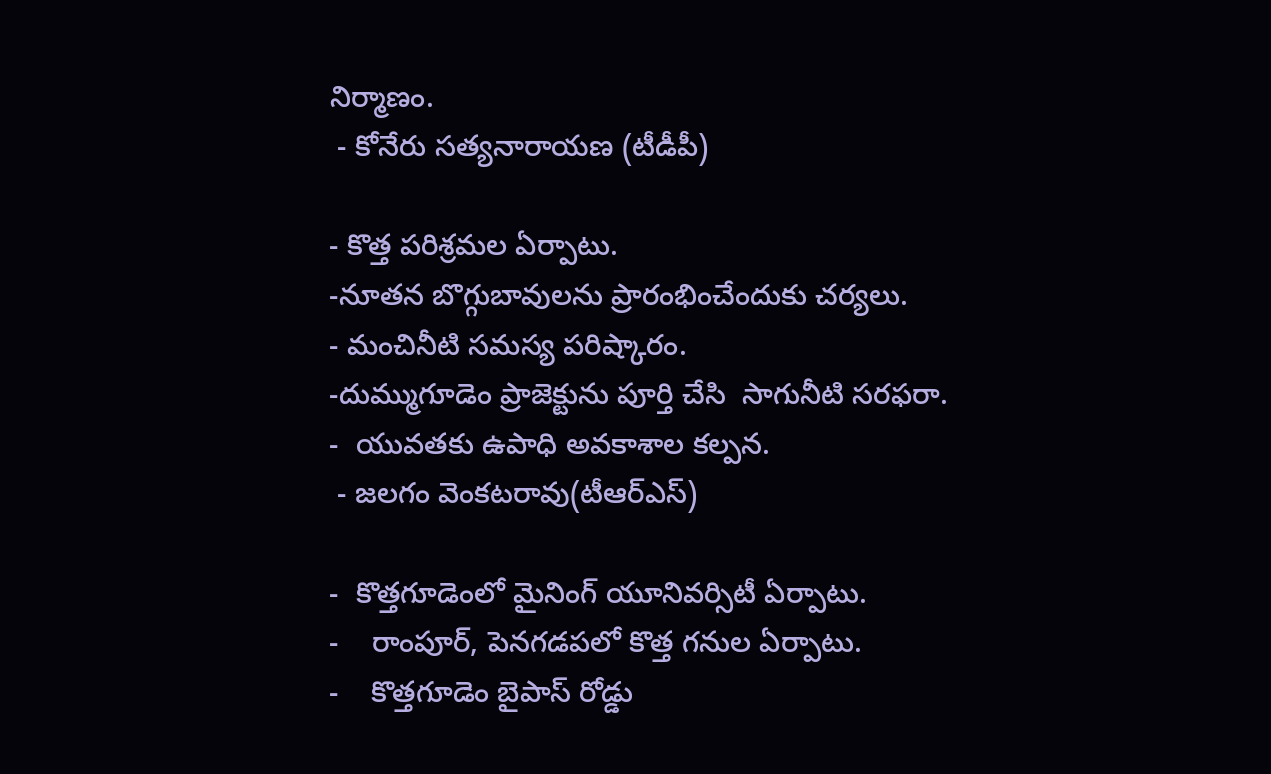నిర్మాణం.
 - కోనేరు సత్యనారాయణ (టీడీపీ)

- కొత్త పరిశ్రమల ఏర్పాటు.
-నూతన బొగ్గుబావులను ప్రారంభించేందుకు చర్యలు.
- మంచినీటి సమస్య పరిష్కారం.
-దుమ్ముగూడెం ప్రాజెక్టును పూర్తి చేసి  సాగునీటి సరఫరా.
-  యువతకు ఉపాధి అవకాశాల కల్పన.
 - జలగం వెంకటరావు(టీఆర్‌ఎస్)

-  కొత్తగూడెంలో మైనింగ్ యూనివర్సిటీ ఏర్పాటు.
-    రాంపూర్, పెనగడపలో కొత్త గనుల ఏర్పాటు.
-    కొత్తగూడెం బైపాస్ రోడ్డు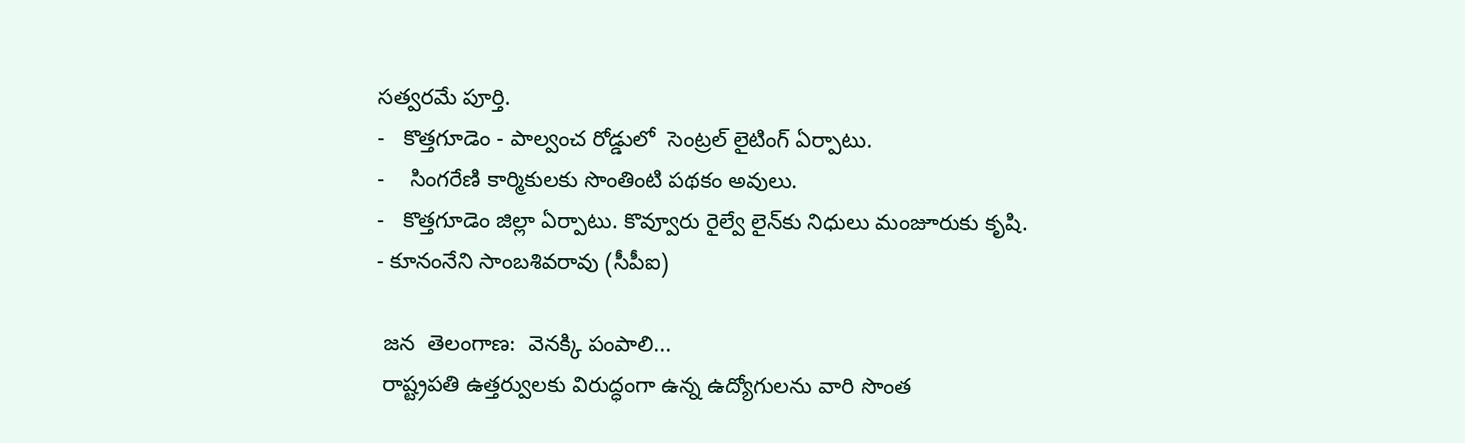సత్వరమే పూర్తి.
-   కొత్తగూడెం - పాల్వంచ రోడ్డులో  సెంట్రల్ లైటింగ్ ఏర్పాటు.
-    సింగరేణి కార్మికులకు సొంతింటి పథకం అవులు.
-   కొత్తగూడెం జిల్లా ఏర్పాటు. కొవ్వూరు రైల్వే లైన్‌కు నిధులు మంజూరుకు కృషి.
- కూనంనేని సాంబశివరావు (సీపీఐ)

 జన  తెలంగాణ:  వెనక్కి పంపాలి...
 రాష్ట్రపతి ఉత్తర్వులకు విరుద్ధంగా ఉన్న ఉద్యోగులను వారి సొంత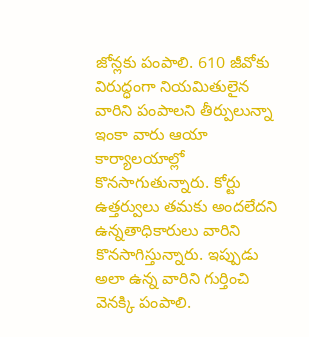జోన్లకు పంపాలి. 610 జీవోకు విరుద్ధంగా నియమితులైన వారిని పంపాలని తీర్పులున్నా ఇంకా వారు ఆయా కార్యాలయాల్లో కొనసాగుతున్నారు. కోర్టు ఉత్తర్వులు తమకు అందలేదని ఉన్నతాధికారులు వారిని కొనసాగిస్తున్నారు. ఇప్పుడు అలా ఉన్న వారిని గుర్తించి వెనక్కి పంపాలి.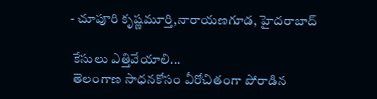- చూపూరి కృష్ణమూర్తి,నారాయణగూడ, హైదరాబాద్

 కేసులు ఎత్తివేయాలి...
 తెలంగాణ సాధనకోసం వీరోచితంగా పోరాడిన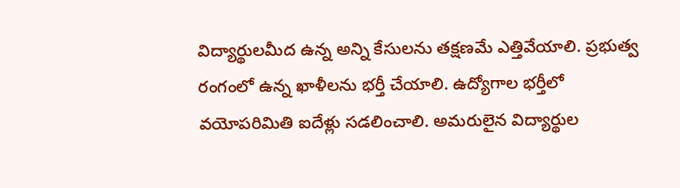విద్యార్థులమీద ఉన్న అన్ని కేసులను తక్షణమే ఎత్తివేయాలి. ప్రభుత్వ రంగంలో ఉన్న ఖాళీలను భర్తీ చేయాలి. ఉద్యోగాల భర్తీలో వయోపరిమితి ఐదేళ్లు సడలించాలి. అమరులైన విద్యార్థుల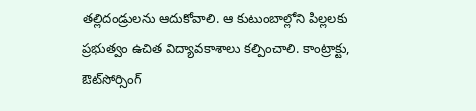తల్లిదండ్రులను ఆదుకోవాలి. ఆ కుటుంబాల్లోని పిల్లలకు ప్రభుత్వం ఉచిత విద్యావకాశాలు కల్పించాలి. కాంట్రాక్టు, ఔట్‌సోర్సింగ్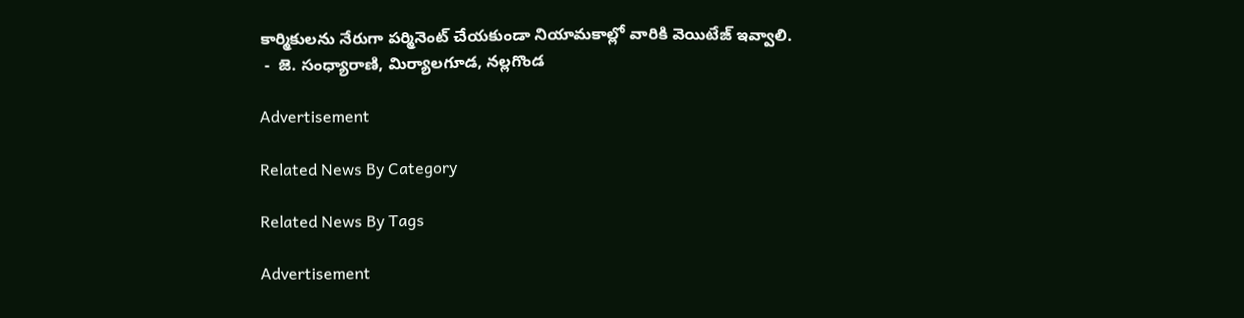కార్మికులను నేరుగా పర్మినెంట్ చేయకుండా నియామకాల్లో వారికి వెయిటేజ్ ఇవ్వాలి.
 -  జె. సంధ్యారాణి, మిర్యాలగూడ, నల్లగొండ

Advertisement

Related News By Category

Related News By Tags

Advertisement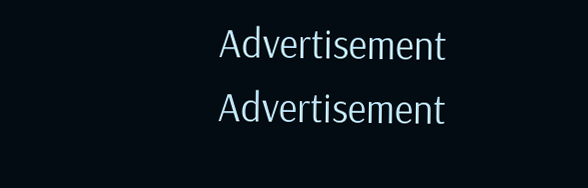Advertisement
Advertisement